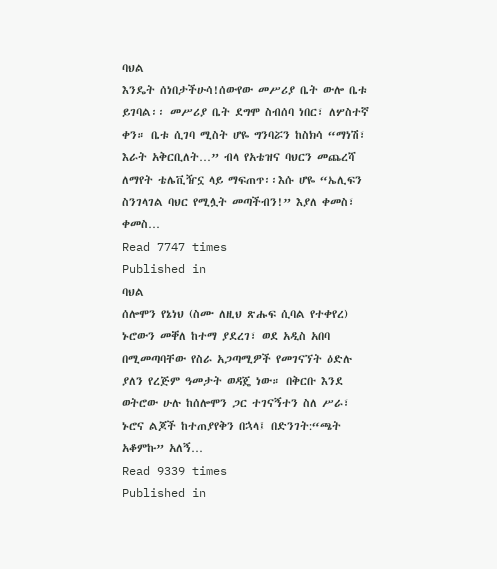ባህል
እንዴት ሰነበታችሁሳ!ሰውየው መሥሪያ ቤት ውሎ ቤቱ ይገባል፡፡ መሥሪያ ቤት ደግሞ ስብሰባ ነበር፣ ለሦስተኛ ቀን። ቤቱ ሲገባ ሚስት ሆዬ ግንባሯን ከስክሳ “ማነሽ፣ እራት አቅርቢለት…” ብላ የአቴዝና ባህርን መጨረሻ ለማየት ቴሌቪዥኗ ላይ ማፍጠጥ፡፡እሱ ሆዬ “ኤሊፍን ስንገላገል ባህር የሚሏት መጣችብን!” እያለ ቀመስ፣ ቀመስ…
Read 7747 times
Published in
ባህል
ሰሎሞን የኔነህ (ስሙ ለዚህ ጽሑፍ ሲባል የተቀየረ) ኑሮውን መቐለ ከተማ ያደረገ፣ ወደ አዲስ አበባ በሚመጣባቸው የስራ አጋጣሚዎች የመገናኘት ዕድሉ ያለን የረጅም ዓመታት ወዳጄ ነው። በቅርቡ እንደ ወትሮው ሁሉ ከሰሎሞን ጋር ተገናኝተን ስለ ሥራ፣ ኑሮና ልጆች ከተጠያየቅን በኋላ፤ በድንገት:“ጫት አቆምኩ” አለኝ…
Read 9339 times
Published in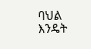ባህል
እንዴት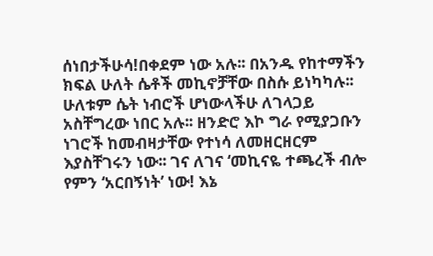ሰነበታችሁሳ!በቀደም ነው አሉ፡፡ በአንዱ የከተማችን ክፍል ሁለት ሴቶች መኪኖቻቸው በስሱ ይነካካሉ፡፡ ሁለቱም ሴት ነብሮች ሆነውላችሁ ለገላጋይ አስቸግረው ነበር አሉ፡፡ ዘንድሮ እኮ ግራ የሚያጋቡን ነገሮች ከመብዛታቸው የተነሳ ለመዘርዘርም እያስቸገሩን ነው፡፡ ገና ለገና ‘መኪናዬ ተጫረች ብሎ የምን ‘አርበኝነት’ ነው! እኔ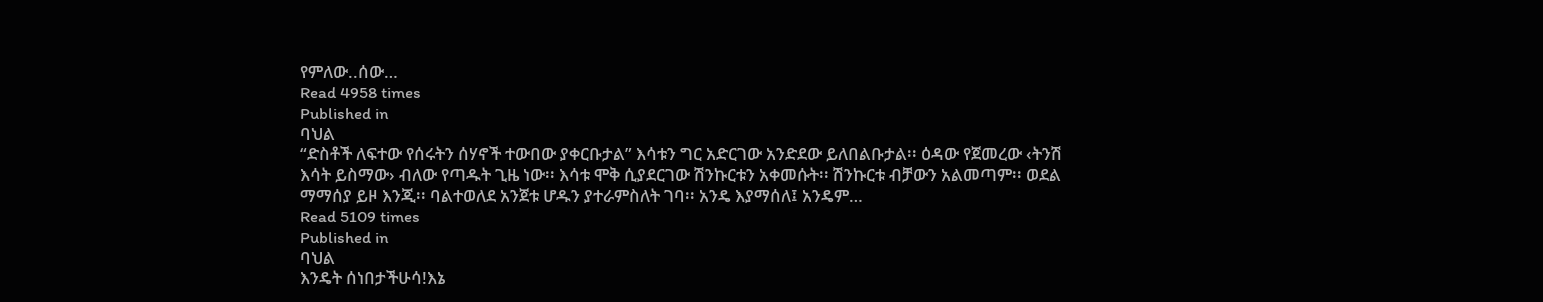የምለው..ሰው…
Read 4958 times
Published in
ባህል
“ድስቶች ለፍተው የሰሩትን ሰሃኖች ተውበው ያቀርቡታል” እሳቱን ግር አድርገው አንድደው ይለበልቡታል፡፡ ዕዳው የጀመረው ‹ትንሽ እሳት ይስማው› ብለው የጣዱት ጊዜ ነው፡፡ እሳቱ ሞቅ ሲያደርገው ሽንኩርቱን አቀመሱት፡፡ ሽንኩርቱ ብቻውን አልመጣም፡፡ ወደል ማማሰያ ይዞ እንጂ፡፡ ባልተወለደ አንጀቱ ሆዱን ያተራምስለት ገባ፡፡ አንዴ እያማሰለ፤ አንዴም…
Read 5109 times
Published in
ባህል
እንዴት ሰነበታችሁሳ!እኔ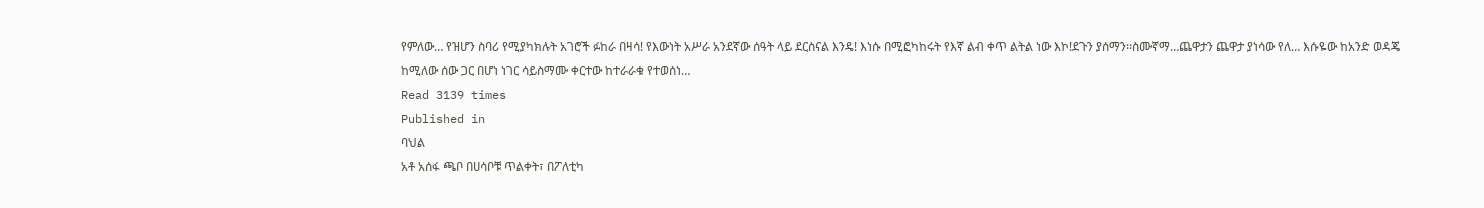የምለው… የዝሆን ስባሪ የሚያካክሉት አገሮች ፉከራ በዛሳ! የእውነት አሥራ አንደኛው ሰዓት ላይ ደርስናል እንዴ! እነሱ በሚፎካከሩት የእኛ ልብ ቀጥ ልትል ነው እኮ!ደጉን ያሰማን፡፡ስሙኛማ…ጨዋታን ጨዋታ ያነሳው የለ… እሱዬው ከአንድ ወዳጄ ከሚለው ሰው ጋር በሆነ ነገር ሳይስማሙ ቀርተው ከተራራቁ የተወሰነ…
Read 3139 times
Published in
ባህል
አቶ አሰፋ ጫቦ በሀሳቦቹ ጥልቀት፣ በፖለቲካ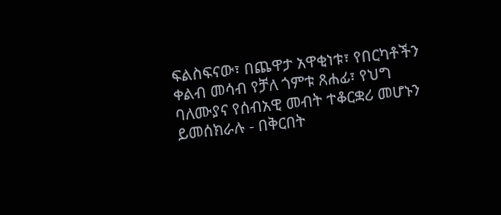ፍልስፍናው፣ በጨዋታ አዋቂነቱ፣ የበርካቶችን ቀልብ መሳብ የቻለ ጎምቱ ጸሐፊ፣ የህግ ባለሙያና የሰብአዊ መብት ተቆርቋሪ መሆኑን ይመሰክራሉ - በቅርበት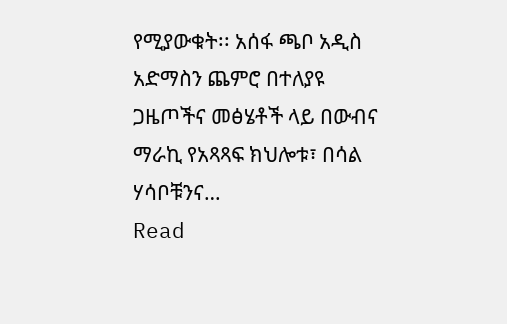የሚያውቁት፡፡ አሰፋ ጫቦ አዲስ አድማስን ጨምሮ በተለያዩ ጋዜጦችና መፅሄቶች ላይ በውብና ማራኪ የአጻጻፍ ክህሎቱ፣ በሳል ሃሳቦቹንና…
Read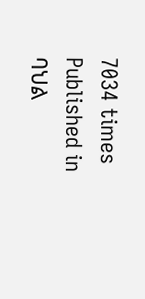7034 times
Published in
ባህል